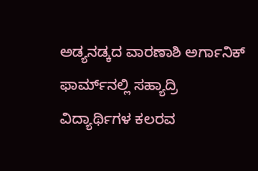ಅಡ್ಯನಡ್ಕದ ವಾರಣಾಶಿ ಅರ್ಗಾನಿಕ್ ಫಾರ್ಮ್‌ನಲ್ಲಿ ಸಹ್ಯಾದ್ರಿ ವಿದ್ಯಾರ್ಥಿಗಳ ಕಲರವ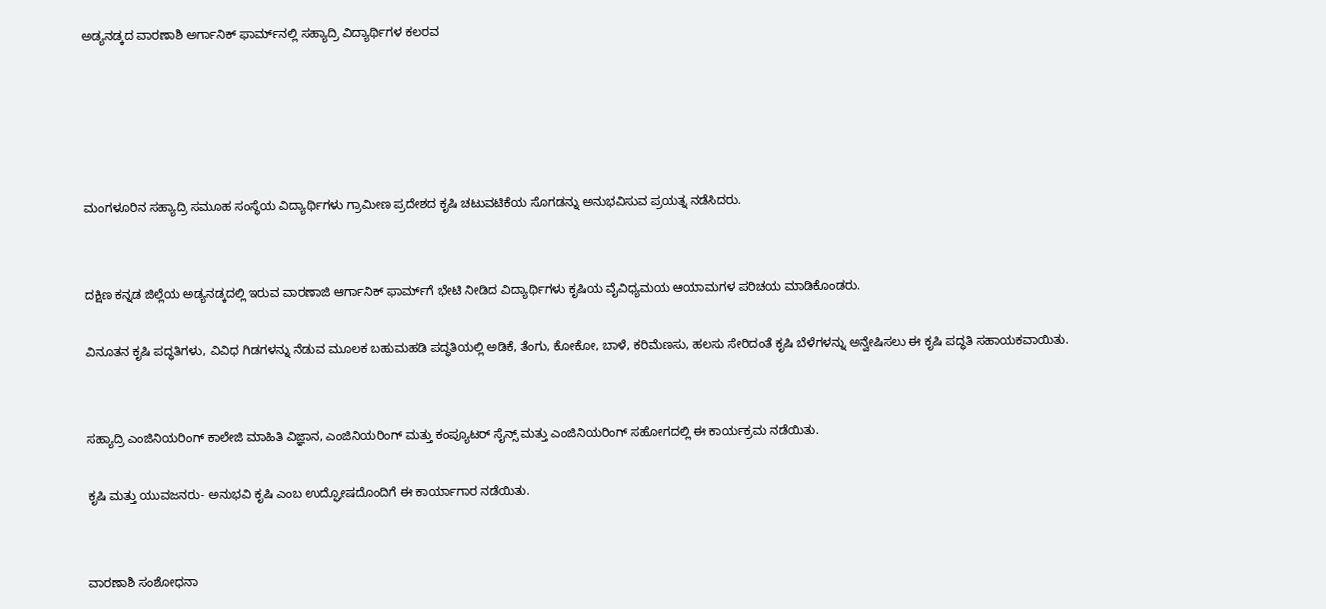ಅಡ್ಯನಡ್ಕದ ವಾರಣಾಶಿ ಅರ್ಗಾನಿಕ್ ಫಾರ್ಮ್‌ನಲ್ಲಿ ಸಹ್ಯಾದ್ರಿ ವಿದ್ಯಾರ್ಥಿಗಳ ಕಲರವ





ಮಂಗಳೂರಿನ ಸಹ್ಯಾದ್ರಿ ಸಮೂಹ ಸಂಸ್ಥೆಯ ವಿದ್ಯಾರ್ಥಿಗಳು ಗ್ರಾಮೀಣ ಪ್ರದೇಶದ ಕೃಷಿ ಚಟುವಟಿಕೆಯ ಸೊಗಡನ್ನು ಅನುಭವಿಸುವ ಪ್ರಯತ್ನ ನಡೆಸಿದರು.


ದಕ್ಷಿಣ ಕನ್ನಡ ಜಿಲ್ಲೆಯ ಅಡ್ಯನಡ್ಕದಲ್ಲಿ ಇರುವ ವಾರಣಾಜಿ ಆರ್ಗಾನಿಕ್ ಫಾರ್ಮ್‌ಗೆ ಭೇಟಿ ನೀಡಿದ ವಿದ್ಯಾರ್ಥಿಗಳು ಕೃಷಿಯ ವೈವಿಧ್ಯಮಯ ಆಯಾಮಗಳ ಪರಿಚಯ ಮಾಡಿಕೊಂಡರು.

ವಿನೂತನ ಕೃಷಿ ಪದ್ಧತಿಗಳು, ವಿವಿಧ ಗಿಡಗಳನ್ನು ನೆಡುವ ಮೂಲಕ ಬಹುಮಹಡಿ ಪದ್ಧತಿಯಲ್ಲಿ ಅಡಿಕೆ, ತೆಂಗು, ಕೋಕೋ, ಬಾಳೆ, ಕರಿಮೆಣಸು, ಹಲಸು ಸೇರಿದಂತೆ ಕೃಷಿ ಬೆಳೆಗಳನ್ನು ಅನ್ವೇಷಿಸಲು ಈ ಕೃಷಿ ಪದ್ಧತಿ ಸಹಾಯಕವಾಯಿತು.


ಸಹ್ಯಾದ್ರಿ ಎಂಜಿನಿಯರಿಂಗ್ ಕಾಲೇಜಿ ಮಾಹಿತಿ ವಿಜ್ಞಾನ, ಎಂಜಿನಿಯರಿಂಗ್ ಮತ್ತು ಕಂಪ್ಯೂಟರ್ ಸೈನ್ಸ್ ಮತ್ತು ಎಂಜಿನಿಯರಿಂಗ್ ಸಹೋಗದಲ್ಲಿ ಈ ಕಾರ್ಯಕ್ರಮ ನಡೆಯಿತು.

ಕೃಷಿ ಮತ್ತು ಯುವಜನರು- ಅನುಭವಿ ಕೃಷಿ ಎಂಬ ಉದ್ಘೋಷದೊಂದಿಗೆ ಈ ಕಾರ್ಯಾಗಾರ ನಡೆಯಿತು.


ವಾರಣಾಶಿ ಸಂಶೋಧನಾ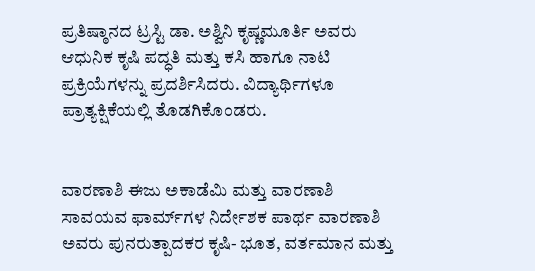ಪ್ರತಿಷ್ಠಾನದ ಟ್ರಸ್ಟಿ ಡಾ. ಅಶ್ವಿನಿ ಕೃಷ್ಣಮೂರ್ತಿ ಅವರು ಆಧುನಿಕ ಕೃಷಿ ಪದ್ಧತಿ ಮತ್ತು ಕಸಿ ಹಾಗೂ ನಾಟಿ ಪ್ರಕ್ರಿಯೆಗಳನ್ನು ಪ್ರದರ್ಶಿಸಿದರು. ವಿದ್ಯಾರ್ಥಿಗಳೂ ಪ್ರಾತ್ಯಕ್ಷಿಕೆಯಲ್ಲಿ ತೊಡಗಿಕೊಂಡರು.


ವಾರಣಾಶಿ ಈಜು ಅಕಾಡೆಮಿ ಮತ್ತು ವಾರಣಾಶಿ ಸಾವಯವ ಫಾರ್ಮ್‌ಗಳ ನಿರ್ದೇಶಕ ಪಾರ್ಥ ವಾರಣಾಶಿ ಅವರು ಪುನರುತ್ಪಾದಕರ ಕೃಷಿ- ಭೂತ, ವರ್ತಮಾನ ಮತ್ತು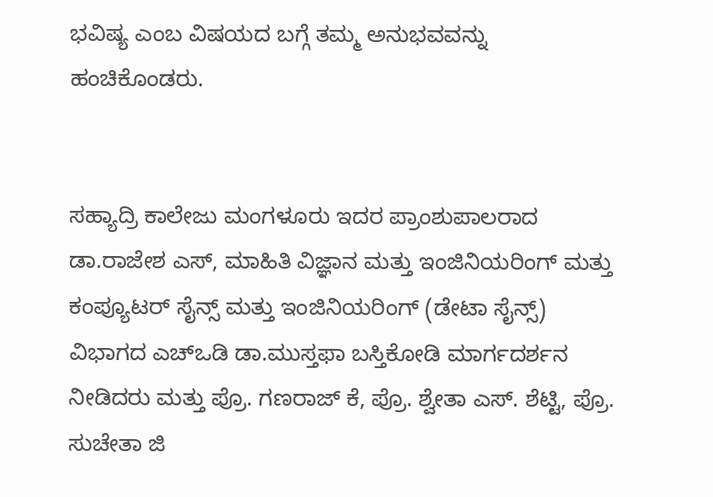ಭವಿಷ್ಯ ಎಂಬ ವಿಷಯದ ಬಗ್ಗೆ ತಮ್ಮ ಅನುಭವವನ್ನು ಹಂಚಿಕೊಂಡರು.


ಸಹ್ಯಾದ್ರಿ ಕಾಲೇಜು ಮಂಗಳೂರು ಇದರ ಪ್ರಾಂಶುಪಾಲರಾದ ಡಾ.ರಾಜೇಶ ಎಸ್, ಮಾಹಿತಿ ವಿಜ್ಞಾನ ಮತ್ತು ಇಂಜಿನಿಯರಿಂಗ್ ಮತ್ತು ಕಂಪ್ಯೂಟರ್ ಸೈನ್ಸ್ ಮತ್ತು ಇಂಜಿನಿಯರಿಂಗ್ (ಡೇಟಾ ಸೈನ್ಸ್) ವಿಭಾಗದ ಎಚ್ಒಡಿ ಡಾ.ಮುಸ್ತಫಾ ಬಸ್ತಿಕೋಡಿ ಮಾರ್ಗದರ್ಶನ ನೀಡಿದರು ಮತ್ತು ಪ್ರೊ. ಗಣರಾಜ್ ಕೆ, ಪ್ರೊ. ಶ್ವೇತಾ ಎಸ್. ಶೆಟ್ಟಿ, ಪ್ರೊ. ಸುಚೇತಾ ಜಿ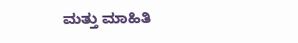ಮತ್ತು ಮಾಹಿತಿ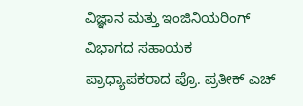ವಿಜ್ಞಾನ ಮತ್ತು ಇಂಜಿನಿಯರಿಂಗ್ ವಿಭಾಗದ ಸಹಾಯಕ ಪ್ರಾಧ್ಯಾಪಕರಾದ ಪ್ರೊ. ಪ್ರತೀಕ್ ಎಚ್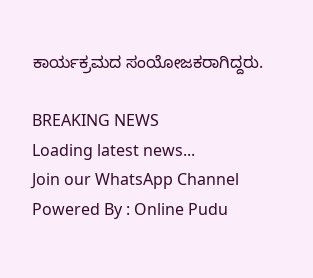ಕಾರ್ಯಕ್ರಮದ ಸಂಯೋಜಕರಾಗಿದ್ದರು.

BREAKING NEWS
Loading latest news...
Join our WhatsApp Channel Powered By : Online Pudu